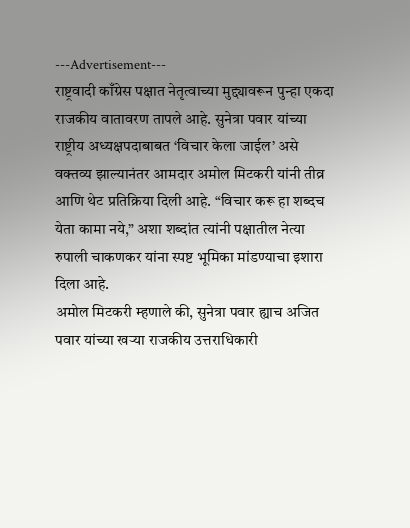---Advertisement---
राष्ट्रवादी काँग्रेस पक्षात नेतृत्वाच्या मुद्द्यावरून पुन्हा एकदा राजकीय वातावरण तापले आहे. सुनेत्रा पवार यांच्या राष्ट्रीय अध्यक्षपदाबाबत ‘विचार केला जाईल’ असे वक्तव्य झाल्यानंतर आमदार अमोल मिटकरी यांनी तीव्र आणि थेट प्रतिक्रिया दिली आहे. “विचार करू हा शब्दच येता कामा नये,” अशा शब्दांत त्यांनी पक्षातील नेत्या रुपाली चाकणकर यांना स्पष्ट भूमिका मांडण्याचा इशारा दिला आहे.
अमोल मिटकरी म्हणाले की, सुनेत्रा पवार ह्याच अजित पवार यांच्या खऱ्या राजकीय उत्तराधिकारी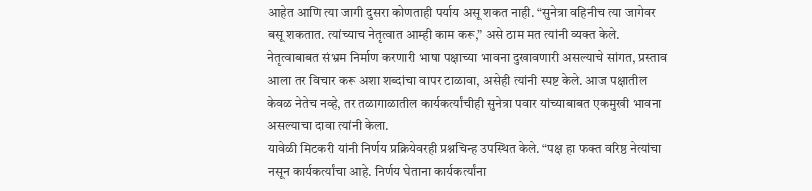आहेत आणि त्या जागी दुसरा कोणताही पर्याय असू शकत नाही. “सुनेत्रा वहिनीच त्या जागेवर बसू शकतात. त्यांच्याच नेतृत्वात आम्ही काम करू,” असे ठाम मत त्यांनी व्यक्त केले.
नेतृत्वाबाबत संभ्रम निर्माण करणारी भाषा पक्षाच्या भावना दुखावणारी असल्याचे सांगत, प्रस्ताव आला तर विचार करू अशा शब्दांचा वापर टाळावा, असेही त्यांनी स्पष्ट केले. आज पक्षातील केवळ नेतेच नव्हे, तर तळागाळातील कार्यकर्त्यांचीही सुनेत्रा पवार यांच्याबाबत एकमुखी भावना असल्याचा दावा त्यांनी केला.
यावेळी मिटकरी यांनी निर्णय प्रक्रियेवरही प्रश्नचिन्ह उपस्थित केले. “पक्ष हा फक्त वरिष्ठ नेत्यांचा नसून कार्यकर्त्यांचा आहे. निर्णय घेताना कार्यकर्त्यांना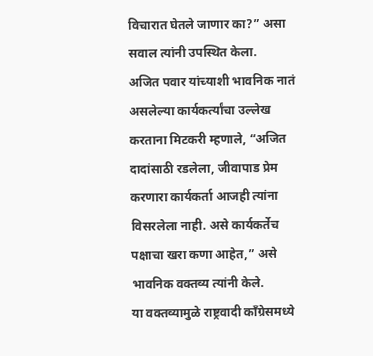विचारात घेतले जाणार का?” असा सवाल त्यांनी उपस्थित केला.
अजित पवार यांच्याशी भावनिक नातं असलेल्या कार्यकर्त्यांचा उल्लेख करताना मिटकरी म्हणाले, “अजित दादांसाठी रडलेला, जीवापाड प्रेम करणारा कार्यकर्ता आजही त्यांना विसरलेला नाही. असे कार्यकर्तेच पक्षाचा खरा कणा आहेत,” असे भावनिक वक्तव्य त्यांनी केले.
या वक्तव्यामुळे राष्ट्रवादी काँग्रेसमध्ये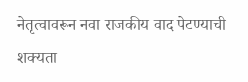नेतृत्वावरून नवा राजकीय वाद पेटण्याची शक्यता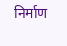निर्माण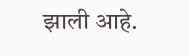झाली आहे.